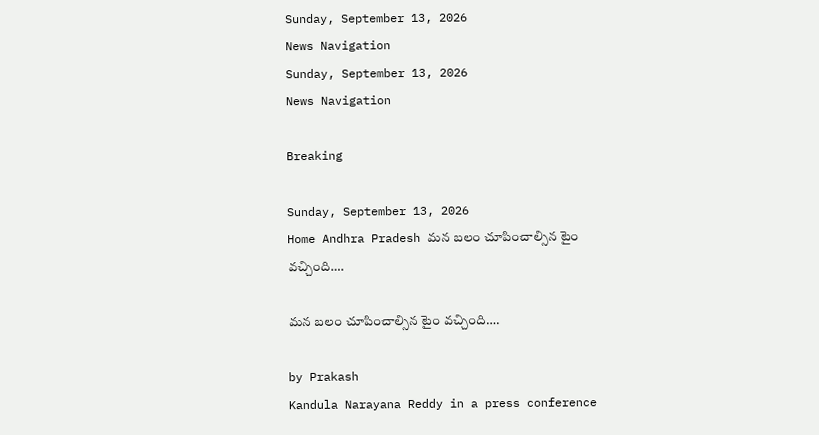Sunday, September 13, 2026
News Navigation
Sunday, September 13, 2026
News Navigation

Breaking

Sunday, September 13, 2026
Home Andhra Pradesh మన బలం చూపించాల్సిన టైం వచ్చింది….

మన బలం చూపించాల్సిన టైం వచ్చింది….

by Prakash
Kandula Narayana Reddy in a press conference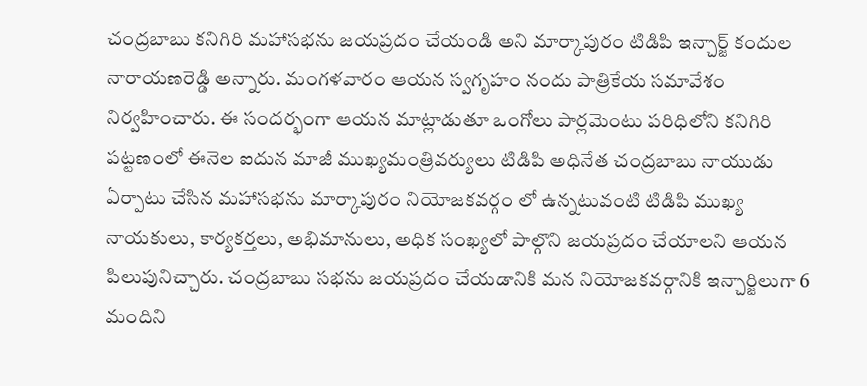చంద్రబాబు కనిగిరి మహాసభను జయప్రదం చేయండి అని మార్కాపురం టిడిపి ఇన్చార్జ్ కందుల నారాయణరెడ్డి అన్నారు. మంగళవారం ఆయన స్వగృహం నందు పాత్రికేయ సమావేశం నిర్వహించారు. ఈ సందర్భంగా ఆయన మాట్లాడుతూ ఒంగోలు పార్లమెంటు పరిధిలోని కనిగిరి పట్టణంలో ఈనెల ఐదున మాజీ ముఖ్యమంత్రివర్యులు టిడిపి అధినేత చంద్రబాబు నాయుడు ఏర్పాటు చేసిన మహాసభను మార్కాపురం నియోజకవర్గం లో ఉన్నటువంటి టిడిపి ముఖ్య నాయకులు, కార్యకర్తలు, అభిమానులు, అధిక సంఖ్యలో పాల్గొని జయప్రదం చేయాలని ఆయన పిలుపునిచ్చారు. చంద్రబాబు సభను జయప్రదం చేయడానికి మన నియోజకవర్గానికి ఇన్చార్జిలుగా 6 మందిని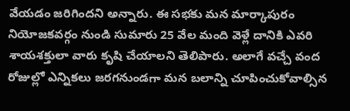వేయడం జరిగిందని అన్నారు. ఈ సభకు మన మార్కాపురం నియోజకవర్గం నుండి సుమారు 25 వేల మంది వెళ్లే దానికి ఎవరి శాయశక్తులా వారు కృషి చేయాలని తెలిపారు. అలాగే వచ్చే వంద రోజుల్లో ఎన్నికలు జరగనుండగా మన బలాన్ని చూపించుకోవాల్సిన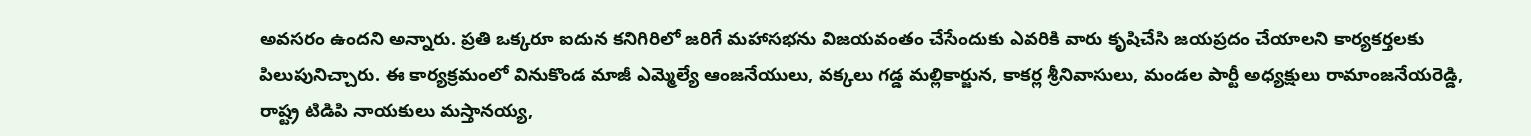అవసరం ఉందని అన్నారు. ప్రతి ఒక్కరూ ఐదున కనిగిరిలో జరిగే మహాసభను విజయవంతం చేసేందుకు ఎవరికి వారు కృషిచేసి జయప్రదం చేయాలని కార్యకర్తలకు పిలుపునిచ్చారు. ఈ కార్యక్రమంలో వినుకొండ మాజీ ఎమ్మెల్యే ఆంజనేయులు, వక్కలు గడ్డ మల్లికార్జున, కాకర్ల శ్రీనివాసులు, మండల పార్టీ అధ్యక్షులు రామాంజనేయరెడ్డి, రాష్ట్ర టిడిపి నాయకులు మస్తానయ్య,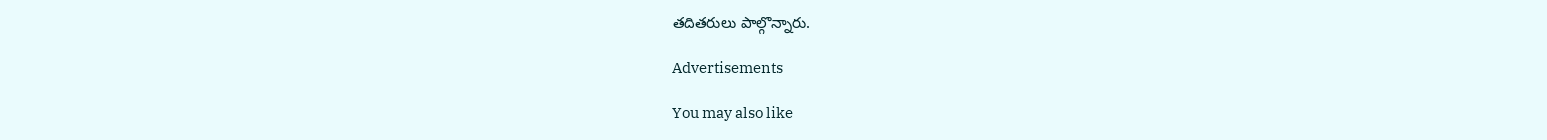తదితరులు పాల్గొన్నారు.

Advertisements

You may also like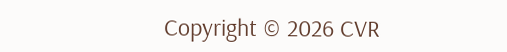Copyright © 2026 CVR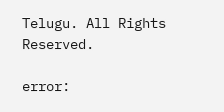Telugu. All Rights Reserved.

error: